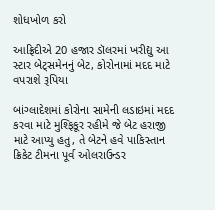શોધખોળ કરો

આફ્રિદીએ 20 હજાર ડૉલરમાં ખરીદ્યુ આ સ્ટાર બેટ્સમેનનું બેટ, કોરોનામાં મદદ માટે વપરાશે રૂપિયા

બાંગ્લાદેશમાં કોરોના સામેની લડાઇમાં મદદ કરવા માટે મુશ્ફિકૂર રહીમે જે બેટ હરાજી માટે આપ્યુ હતુ, તે બેટને હવે પાકિસ્તાન ક્રિકેટ ટીમના પૂર્વ ઓલરાઉન્ડર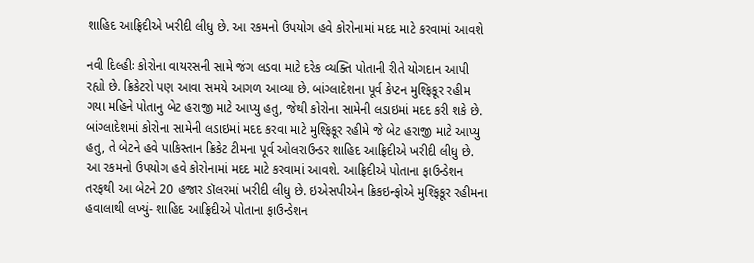શાહિદ આફ્રિદીએ ખરીદી લીધુ છે. આ રકમનો ઉપયોગ હવે કોરોનામાં મદદ માટે કરવામાં આવશે

નવી દિલ્હીઃ કોરોના વાયરસની સામે જંગ લડવા માટે દરેક વ્યક્તિ પોતાની રીતે યોગદાન આપી રહ્યો છે. ક્રિકેટરો પણ આવા સમયે આગળ આવ્યા છે. બાંગ્લાદેશના પૂર્વ કેપ્ટન મુશ્ફિકૂર રહીમ ગયા મહિને પોતાનુ બેટ હરાજી માટે આપ્યુ હતુ, જેથી કોરોના સામેની લડાઇમાં મદદ કરી શકે છે. બાંગ્લાદેશમાં કોરોના સામેની લડાઇમાં મદદ કરવા માટે મુશ્ફિકૂર રહીમે જે બેટ હરાજી માટે આપ્યુ હતુ, તે બેટને હવે પાકિસ્તાન ક્રિકેટ ટીમના પૂર્વ ઓલરાઉન્ડર શાહિદ આફ્રિદીએ ખરીદી લીધુ છે. આ રકમનો ઉપયોગ હવે કોરોનામાં મદદ માટે કરવામાં આવશે. આફ્રિદીએ પોતાના ફાઉન્ડેશન તરફથી આ બેટને 20 હજાર ડૉલરમાં ખરીદી લીધુ છે. ઇએસપીએન ક્રિકઇન્ફોએ મુશ્ફિકૂર રહીમના હવાલાથી લખ્યું- શાહિદ આફ્રિદીએ પોતાના ફાઉન્ડેશન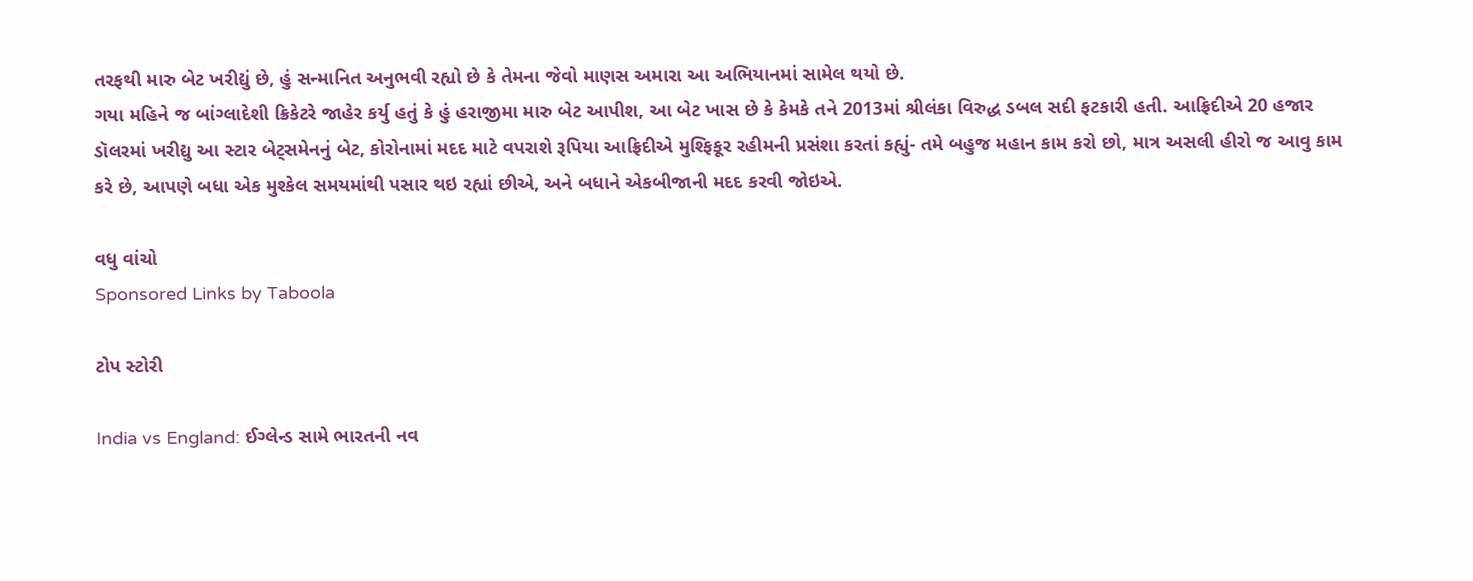તરફથી મારુ બેટ ખરીદ્યું છે, હું સન્માનિત અનુભવી રહ્યો છે કે તેમના જેવો માણસ અમારા આ અભિયાનમાં સામેલ થયો છે.
ગયા મહિને જ બાંગ્લાદેશી ક્રિકેટરે જાહેર કર્યુ હતું કે હું હરાજીમા મારુ બેટ આપીશ, આ બેટ ખાસ છે કે કેમકે તને 2013માં શ્રીલંકા વિરુદ્ધ ડબલ સદી ફટકારી હતી. આફ્રિદીએ 20 હજાર ડૉલરમાં ખરીદ્યુ આ સ્ટાર બેટ્સમેનનું બેટ, કોરોનામાં મદદ માટે વપરાશે રૂપિયા આફ્રિદીએ મુશ્ફિકૂર રહીમની પ્રસંશા કરતાં કહ્યું- તમે બહુજ મહાન કામ કરો છો, માત્ર અસલી હીરો જ આવુ કામ કરે છે, આપણે બધા એક મુશ્કેલ સમયમાંથી પસાર થઇ રહ્યાં છીએ, અને બધાને એકબીજાની મદદ કરવી જોઇએ.

વધુ વાંચો
Sponsored Links by Taboola

ટોપ સ્ટોરી

India vs England: ઈગ્લેન્ડ સામે ભારતની નવ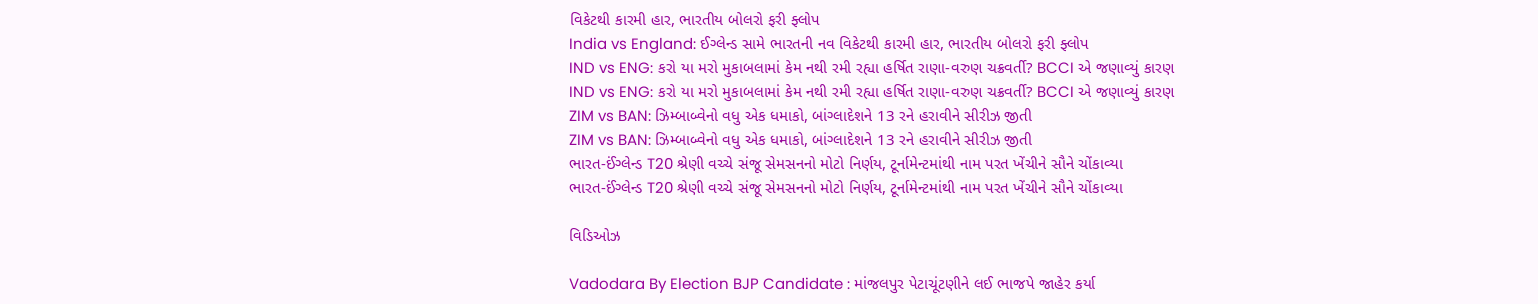વિકેટથી કારમી હાર, ભારતીય બોલરો ફરી ફ્લોપ
India vs England: ઈગ્લેન્ડ સામે ભારતની નવ વિકેટથી કારમી હાર, ભારતીય બોલરો ફરી ફ્લોપ
IND vs ENG: કરો યા મરો મુકાબલામાં કેમ નથી રમી રહ્યા હર્ષિત રાણા-વરુણ ચક્રવર્તી? BCCI એ જણાવ્યું કારણ
IND vs ENG: કરો યા મરો મુકાબલામાં કેમ નથી રમી રહ્યા હર્ષિત રાણા-વરુણ ચક્રવર્તી? BCCI એ જણાવ્યું કારણ
ZIM vs BAN: ઝિમ્બાબ્વેનો વધુ એક ધમાકો, બાંગ્લાદેશને 13 રને હરાવીને સીરીઝ જીતી
ZIM vs BAN: ઝિમ્બાબ્વેનો વધુ એક ધમાકો, બાંગ્લાદેશને 13 રને હરાવીને સીરીઝ જીતી
ભારત-ઈંગ્લેન્ડ T20 શ્રેણી વચ્ચે સંજૂ સેમસનનો મોટો નિર્ણય, ટૂર્નામેન્ટમાંથી નામ પરત ખેંચીને સૌને ચોંકાવ્યા
ભારત-ઈંગ્લેન્ડ T20 શ્રેણી વચ્ચે સંજૂ સેમસનનો મોટો નિર્ણય, ટૂર્નામેન્ટમાંથી નામ પરત ખેંચીને સૌને ચોંકાવ્યા

વિડિઓઝ

Vadodara By Election BJP Candidate : માંજલપુર પેટાચૂંટણીને લઈ ભાજપે જાહેર કર્યા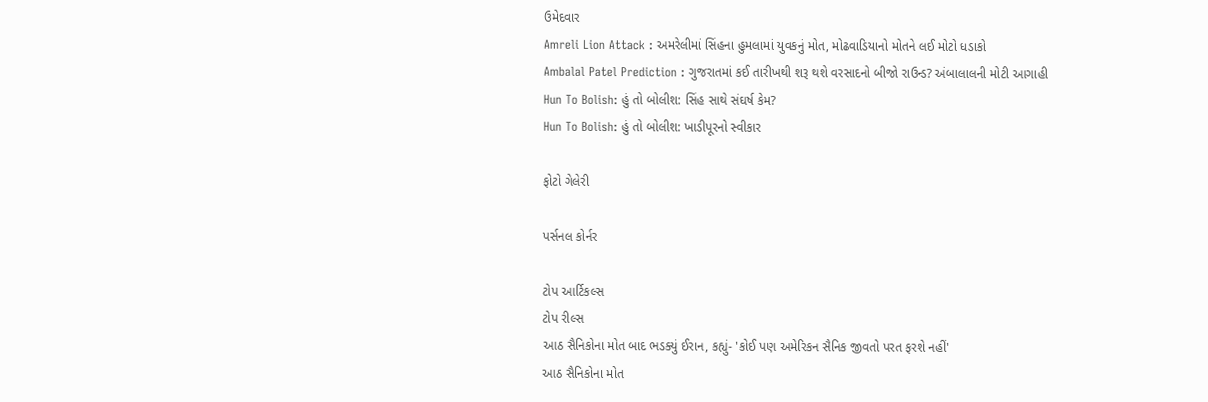ઉમેદવાર
Amreli Lion Attack : અમરેલીમાં સિંહના હુમલામાં યુવકનું મોત, મોઢવાડિયાનો મોતને લઈ મોટો ધડાકો
Ambalal Patel Prediction : ગુજરાતમાં કઈ તારીખથી શરૂ થશે વરસાદનો બીજો રાઉન્ડ? અંબાલાલની મોટી આગાહી
Hun To Bolish: હું તો બોલીશ: સિંહ સાથે સંઘર્ષ કેમ?
Hun To Bolish: હું તો બોલીશ: ખાડીપૂરનો સ્વીકાર

ફોટો ગેલેરી

પર્સનલ કોર્નર

ટોપ આર્ટિકલ્સ
ટોપ રીલ્સ
આઠ સૈનિકોના મોત બાદ ભડક્યું ઈરાન, કહ્યું- 'કોઈ પણ અમેરિકન સૈનિક જીવતો પરત ફરશે નહીં'
આઠ સૈનિકોના મોત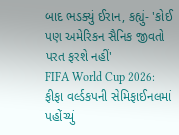બાદ ભડક્યું ઈરાન, કહ્યું- 'કોઈ પણ અમેરિકન સૈનિક જીવતો પરત ફરશે નહીં'
FIFA World Cup 2026: ફીફા વર્લ્ડકપની સેમિફાઈનલમાં પહોંચ્યું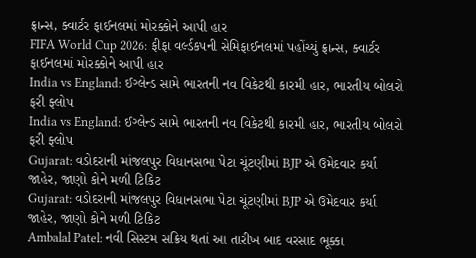ફ્રાન્સ, ક્વાર્ટર ફાઈનલમાં મોરક્કોને આપી હાર
FIFA World Cup 2026: ફીફા વર્લ્ડકપની સેમિફાઈનલમાં પહોંચ્યું ફ્રાન્સ, ક્વાર્ટર ફાઈનલમાં મોરક્કોને આપી હાર
India vs England: ઈગ્લેન્ડ સામે ભારતની નવ વિકેટથી કારમી હાર, ભારતીય બોલરો ફરી ફ્લોપ
India vs England: ઈગ્લેન્ડ સામે ભારતની નવ વિકેટથી કારમી હાર, ભારતીય બોલરો ફરી ફ્લોપ
Gujarat: વડોદરાની માંજલપુર વિધાનસભા પેટા ચૂંટણીમાં BJP એ ઉમેદવાર કર્યા જાહેર, જાણો કોને મળી ટિકિટ
Gujarat: વડોદરાની માંજલપુર વિધાનસભા પેટા ચૂંટણીમાં BJP એ ઉમેદવાર કર્યા જાહેર, જાણો કોને મળી ટિકિટ
Ambalal Patel: નવી સિસ્ટમ સક્રિય થતાં આ તારીખ બાદ વરસાદ ભૂક્કા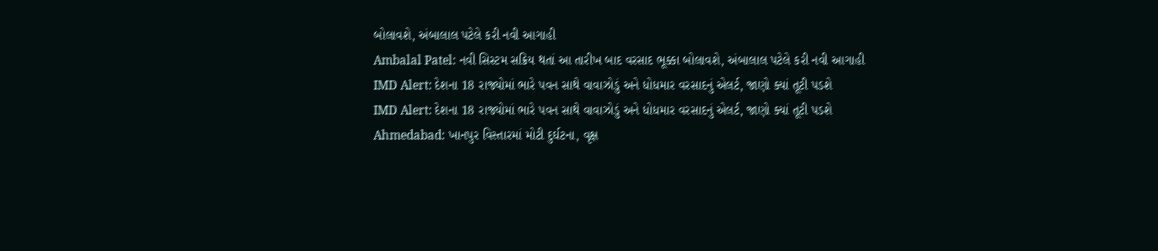બોલાવશે, અંબાલાલ પટેલે કરી નવી આગાહી
Ambalal Patel: નવી સિસ્ટમ સક્રિય થતાં આ તારીખ બાદ વરસાદ ભૂક્કા બોલાવશે, અંબાલાલ પટેલે કરી નવી આગાહી
IMD Alert: દેશના 18 રાજ્યોમાં ભારે પવન સાથે વાવાઝોડું અને ધોધમાર વરસાદનું એલર્ટ, જાણો ક્યાં તૂટી પડશે
IMD Alert: દેશના 18 રાજ્યોમાં ભારે પવન સાથે વાવાઝોડું અને ધોધમાર વરસાદનું એલર્ટ, જાણો ક્યાં તૂટી પડશે
Ahmedabad: ખાનપુર વિસ્તારમાં મોટી દુર્ઘટના, વૃક્ષ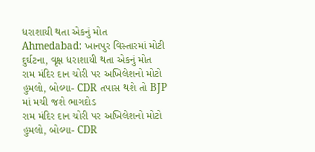ધરાશાયી થતા એકનું મોત
Ahmedabad: ખાનપુર વિસ્તારમાં મોટી દુર્ઘટના, વૃક્ષ ધરાશાયી થતા એકનું મોત
રામ મંદિર દાન ચોરી પર અખિલેશનો મોટો હુમલો, બોલ્યા- CDR તપાસ થશે તો BJP માં મચી જશે ભાગદોડ
રામ મંદિર દાન ચોરી પર અખિલેશનો મોટો હુમલો, બોલ્યા- CDR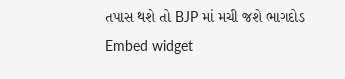તપાસ થશે તો BJP માં મચી જશે ભાગદોડ
Embed widget